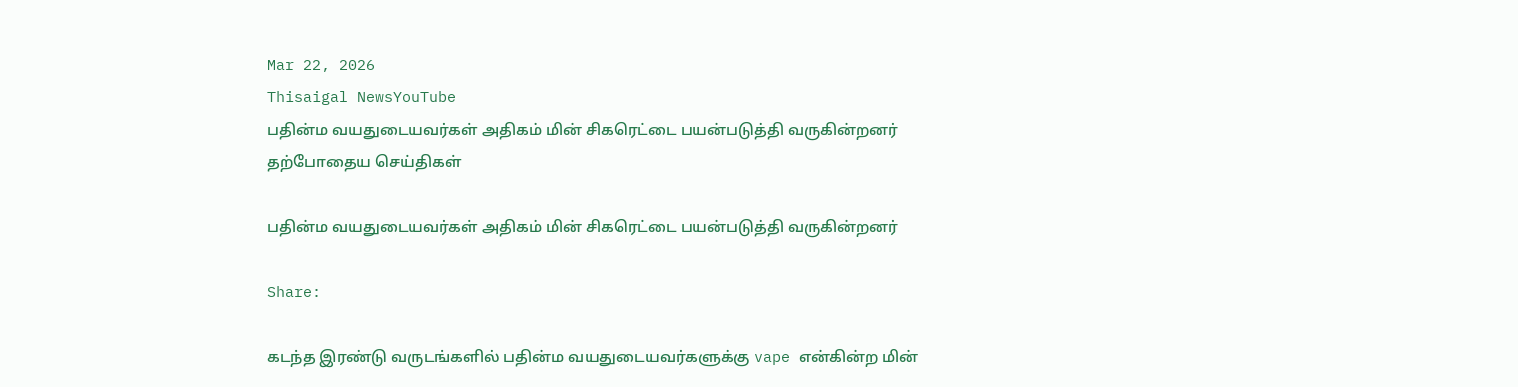Mar 22, 2026
Thisaigal NewsYouTube
பதின்ம வயதுடையவர்கள் அதிகம் மின் சிகரெட்டை பயன்படுத்தி வருகின்றனர்
தற்போதைய செய்திகள்

பதின்ம வயதுடையவர்கள் அதிகம் மின் சிகரெட்டை பயன்படுத்தி வருகின்றனர்

Share:

கடந்த இரண்டு வருடங்களில் பதின்ம வயதுடையவர்களுக்கு vape என்கின்ற மின்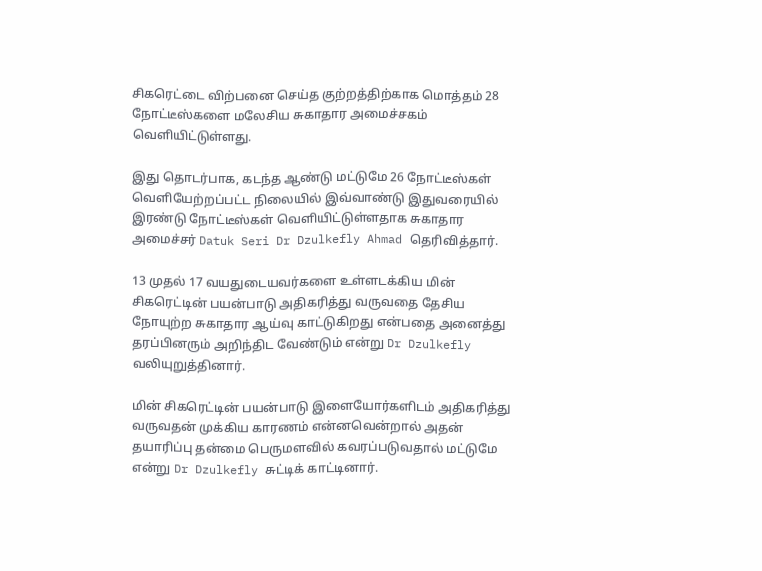சிகரெட்டை விற்பனை செய்த குற்றத்திற்காக மொத்தம் 28 நோட்டீஸ்களை மலேசிய சுகாதார அமை‌ச்சக‌ம் வெளியிட்டுள்ளது.

இது தொடர்பாக, கடந்த ஆண்டு மட்டுமே 26 நோட்டீஸ்கள் வெளியேற்றப்பட்ட நிலையில் இவ்வாண்டு இதுவரையில் இரண்டு நோட்டீஸ்கள் வெளியிட்டுள்ளதாக சுகாதார அமைச்சர் Datuk Seri Dr Dzulkefly Ahmad தெரிவித்தார்.

13 முதல் 17 வயதுடையவர்களை உள்ளடக்கிய மின் சிகரெட்டின் பயன்பாடு அதிகரித்து வருவதை தேசிய நோயுற்ற சுகாதார ஆய்வு காட்டுகிறது என்பதை அனைத்து தரப்பினரும் அறிந்திட வேண்டும் என்று Dr Dzulkefly வலியுறுத்தினார்.

மின் சிகரெட்டின் பயன்பாடு இளையோர்களிடம் அதிகரித்து வருவதன் முக்கிய காரணம் என்னவென்றால் அதன் தயாரிப்பு தன்மை பெருமளவில் கவரப்படுவதால் மட்டுமே என்று Dr Dzulkefly சுட்டிக் காட்டினார்.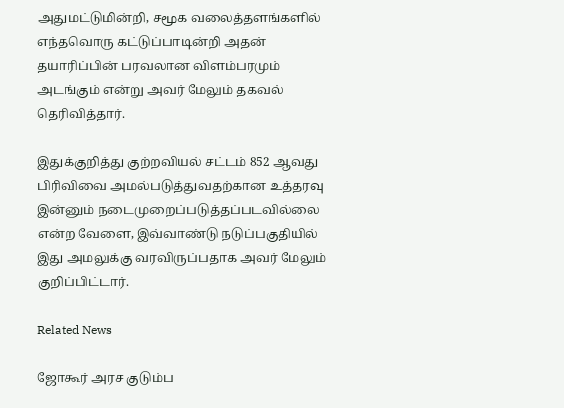அதுமட்டுமின்றி, சமூக வலைத்தளங்களில் எந்தவொரு கட்டுப்பாடின்றி அதன் தயாரிப்பின் பரவலான விளம்பரமும் அடங்கும் என்று அவர் மேலும் தகவல் தெரிவித்தார்.

இதுக்கு‌றி‌த்து குற்றவியல் சட்டம் 852 ஆவது பிரிவிவை அமல்படுத்துவதற்கான உத்தரவு இன்னும் நடைமுறைப்படுத்தப்படவில்லை என்ற வேளை, இவ்வாண்டு நடுப்பகுதியில் இது அமலுக்கு வரவிருப்பதாக அவர் மேலும் குறிப்பிட்டார்.

Related News

ஜோகூர் அரச குடும்ப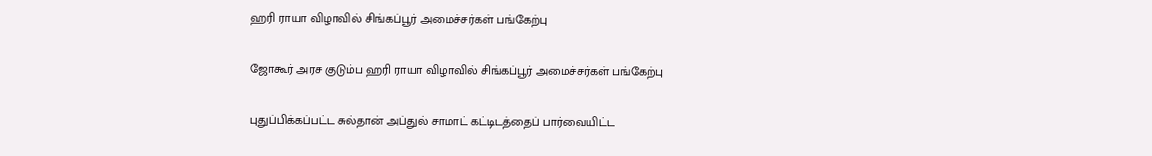ஹரி ராயா விழாவில் சிங்கப்பூர் அமைச்சர்கள் பங்கேற்பு

ஜோகூர் அரச குடும்ப ஹரி ராயா விழாவில் சிங்கப்பூர் அமைச்சர்கள் பங்கேற்பு

புதுப்பிக்கப்பட்ட சுல்தான் அப்துல் சாமாட் கட்டிடத்தைப் பார்வையிட்ட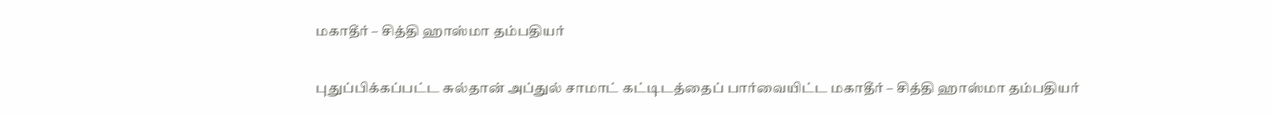மகாதீர் – சித்தி ஹாஸ்மா தம்பதியர்

புதுப்பிக்கப்பட்ட சுல்தான் அப்துல் சாமாட் கட்டிடத்தைப் பார்வையிட்ட மகாதீர் – சித்தி ஹாஸ்மா தம்பதியர்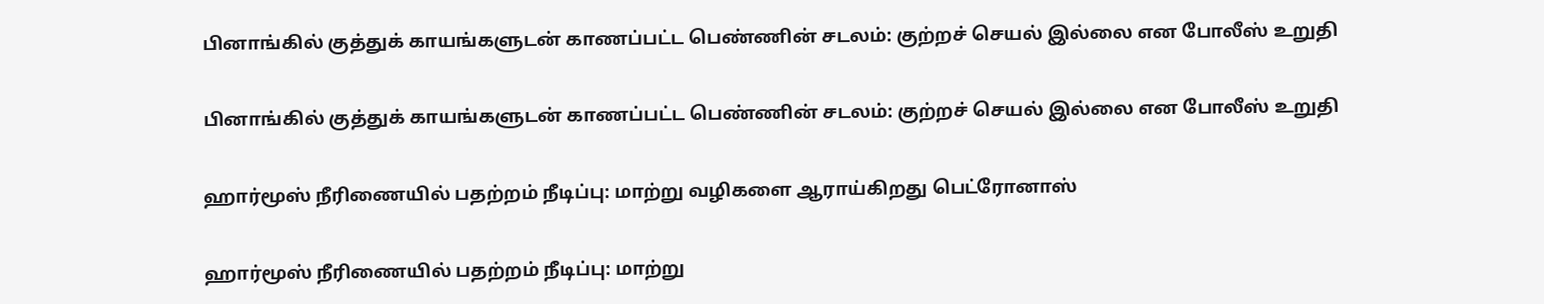பினாங்கில் குத்துக் காயங்களுடன் காணப்பட்ட பெண்ணின் சடலம்: குற்றச் செயல் இல்லை என போலீஸ் உறுதி

பினாங்கில் குத்துக் காயங்களுடன் காணப்பட்ட பெண்ணின் சடலம்: குற்றச் செயல் இல்லை என போலீஸ் உறுதி

ஹார்மூஸ் நீரிணையில் பதற்றம் நீடிப்பு: மாற்று வழிகளை ஆராய்கிறது பெட்ரோனாஸ்

ஹார்மூஸ் நீரிணையில் பதற்றம் நீடிப்பு: மாற்று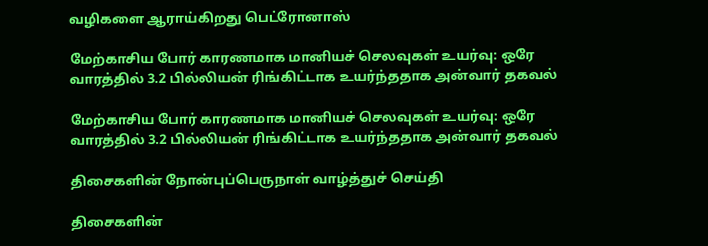வழிகளை ஆராய்கிறது பெட்ரோனாஸ்

மேற்காசிய போர் காரணமாக மானியச் செலவுகள் உயர்வு: ஒரே வாரத்தில் 3.2 பில்லியன் ரிங்கிட்டாக உயர்ந்ததாக அன்வார் தகவல்

மேற்காசிய போர் காரணமாக மானியச் செலவுகள் உயர்வு: ஒரே வாரத்தில் 3.2 பில்லியன் ரிங்கிட்டாக உயர்ந்ததாக அன்வார் தகவல்

திசைகளின் நோன்புப்பெருநாள் வாழ்த்துச் செய்தி

திசைகளின்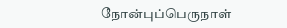நோன்புப்பெருநாள்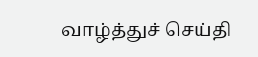வாழ்த்துச் செய்தி